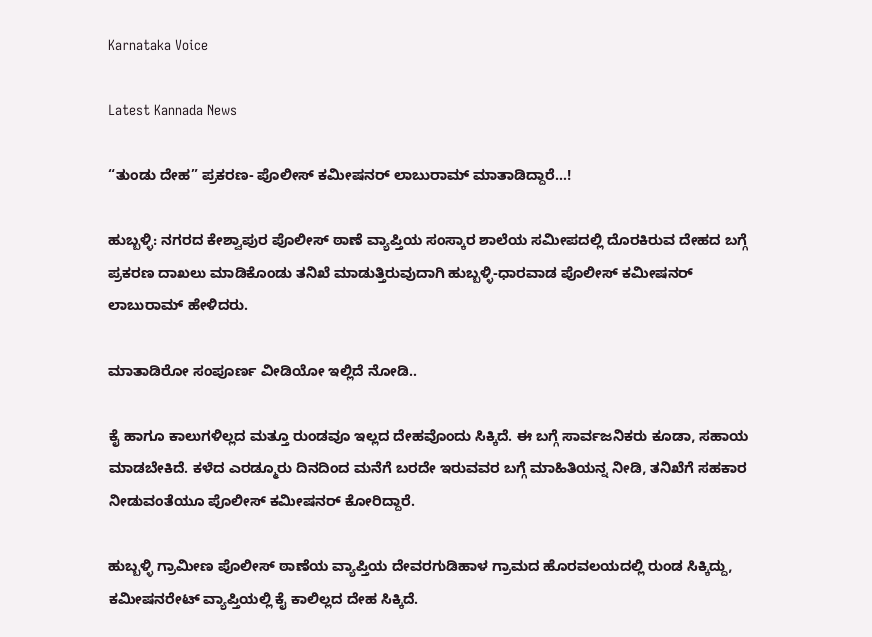Karnataka Voice

Latest Kannada News

“ತುಂಡು ದೇಹ” ಪ್ರಕರಣ- ಪೊಲೀಸ್ ಕಮೀಷನರ್ ಲಾಬುರಾಮ್ ಮಾತಾಡಿದ್ದಾರೆ…!

ಹುಬ್ಬಳ್ಳಿ: ನಗರದ ಕೇಶ್ವಾಪುರ ಪೊಲೀಸ್ ಠಾಣೆ ವ್ಯಾಪ್ತಿಯ ಸಂಸ್ಕಾರ ಶಾಲೆಯ ಸಮೀಪದಲ್ಲಿ ದೊರಕಿರುವ ದೇಹದ ಬಗ್ಗೆ ಪ್ರಕರಣ ದಾಖಲು ಮಾಡಿಕೊಂಡು ತನಿಖೆ ಮಾಡುತ್ತಿರುವುದಾಗಿ ಹುಬ್ಬಳ್ಳಿ-ಧಾರವಾಡ ಪೊಲೀಸ್ ಕಮೀಷನರ್ ಲಾಬುರಾಮ್ ಹೇಳಿದರು.

ಮಾತಾಡಿರೋ ಸಂಪೂರ್ಣ ವೀಡಿಯೋ ಇಲ್ಲಿದೆ ನೋಡಿ..

ಕೈ ಹಾಗೂ ಕಾಲುಗಳಿಲ್ಲದ ಮತ್ತೂ ರುಂಡವೂ ಇಲ್ಲದ ದೇಹವೊಂದು ಸಿಕ್ಕಿದೆ. ಈ ಬಗ್ಗೆ ಸಾರ್ವಜನಿಕರು ಕೂಡಾ, ಸಹಾಯ ಮಾಡಬೇಕಿದೆ. ಕಳೆದ ಎರಡ್ಮೂರು ದಿನದಿಂದ ಮನೆಗೆ ಬರದೇ ಇರುವವರ ಬಗ್ಗೆ ಮಾಹಿತಿಯನ್ನ ನೀಡಿ, ತನಿಖೆಗೆ ಸಹಕಾರ ನೀಡುವಂತೆಯೂ ಪೊಲೀಸ್ ಕಮೀಷನರ್ ಕೋರಿದ್ದಾರೆ.

ಹುಬ್ಬಳ್ಳಿ ಗ್ರಾಮೀಣ ಪೊಲೀಸ್ ಠಾಣೆಯ ವ್ಯಾಪ್ತಿಯ ದೇವರಗುಡಿಹಾಳ ಗ್ರಾಮದ ಹೊರವಲಯದಲ್ಲಿ ರುಂಡ ಸಿಕ್ಕಿದ್ದು, ಕಮೀಷನರೇಟ್ ವ್ಯಾಪ್ತಿಯಲ್ಲಿ ಕೈ ಕಾಲಿಲ್ಲದ ದೇಹ ಸಿಕ್ಕಿದೆ.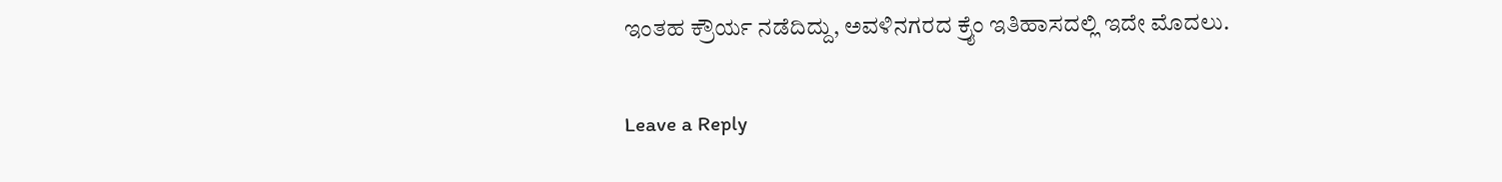ಇಂತಹ ಕ್ರೌರ್ಯ ನಡೆದಿದ್ದು, ಅವಳಿನಗರದ ಕ್ರೈಂ ಇತಿಹಾಸದಲ್ಲಿ ಇದೇ ಮೊದಲು.

Leave a Reply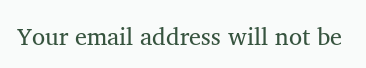Your email address will not be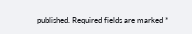published. Required fields are marked *